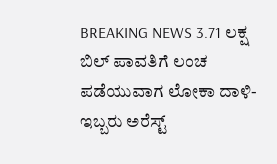BREAKING NEWS 3.71 ಲಕ್ಷ ಬಿಲ್ ಪಾವತಿಗೆ ಲಂಚ ಪಡೆಯುವಾಗ ಲೋಕಾ ದಾಳಿ-ಇಬ್ಬರು ಅರೆಸ್ಟ್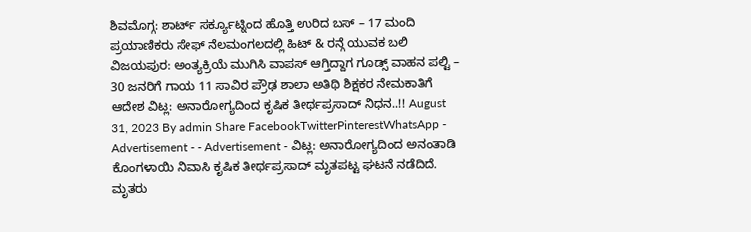ಶಿವಮೊಗ್ಗ: ಶಾರ್ಟ್ ಸರ್ಕ್ಯೂಟ್ನಿಂದ ಹೊತ್ತಿ ಉರಿದ ಬಸ್ – 17 ಮಂದಿ ಪ್ರಯಾಣಿಕರು ಸೇಫ್ ನೆಲಮಂಗಲದಲ್ಲಿ ಹಿಟ್ & ರನ್ಗೆ ಯುವಕ ಬಲಿ ವಿಜಯಪುರ: ಅಂತ್ಯಕ್ರಿಯೆ ಮುಗಿಸಿ ವಾಪಸ್ ಆಗ್ತಿದ್ದಾಗ ಗೂಡ್ಸ್ ವಾಹನ ಪಲ್ಟಿ – 30 ಜನರಿಗೆ ಗಾಯ 11 ಸಾವಿರ ಪ್ರೌಢ ಶಾಲಾ ಅತಿಥಿ ಶಿಕ್ಷಕರ ನೇಮಕಾತಿಗೆ ಆದೇಶ ವಿಟ್ಲ: ಅನಾರೋಗ್ಯದಿಂದ ಕೃಷಿಕ ತೀರ್ಥಪ್ರಸಾದ್ ನಿಧನ..!! August 31, 2023 By admin Share FacebookTwitterPinterestWhatsApp - Advertisement - - Advertisement - ವಿಟ್ಲ: ಅನಾರೋಗ್ಯದಿಂದ ಅನಂತಾಡಿ ಕೊಂಗಳಾಯಿ ನಿವಾಸಿ ಕೃಷಿಕ ತೀರ್ಥಪ್ರಸಾದ್ ಮೃತಪಟ್ಟ ಘಟನೆ ನಡೆದಿದೆ. ಮೃತರು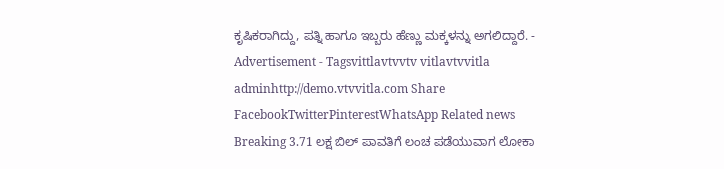ಕೃಷಿಕರಾಗಿದ್ದು, ಪತ್ನಿ ಹಾಗೂ ಇಬ್ಬರು ಹೆಣ್ಣು ಮಕ್ಕಳನ್ನು ಅಗಲಿದ್ದಾರೆ. - Advertisement - Tagsvittlavtvvtv vitlavtvvitla adminhttp://demo.vtvvitla.com Share FacebookTwitterPinterestWhatsApp Related news Breaking 3.71 ಲಕ್ಷ ಬಿಲ್ ಪಾವತಿಗೆ ಲಂಚ ಪಡೆಯುವಾಗ ಲೋಕಾ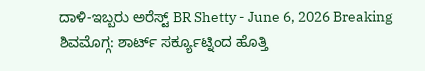ದಾಳಿ-ಇಬ್ಬರು ಅರೆಸ್ಟ್ BR Shetty - June 6, 2026 Breaking ಶಿವಮೊಗ್ಗ: ಶಾರ್ಟ್ ಸರ್ಕ್ಯೂಟ್ನಿಂದ ಹೊತ್ತಿ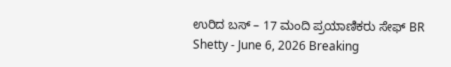ಉರಿದ ಬಸ್ – 17 ಮಂದಿ ಪ್ರಯಾಣಿಕರು ಸೇಫ್ BR Shetty - June 6, 2026 Breaking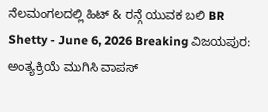ನೆಲಮಂಗಲದಲ್ಲಿ ಹಿಟ್ & ರನ್ಗೆ ಯುವಕ ಬಲಿ BR Shetty - June 6, 2026 Breaking ವಿಜಯಪುರ: ಅಂತ್ಯಕ್ರಿಯೆ ಮುಗಿಸಿ ವಾಪಸ್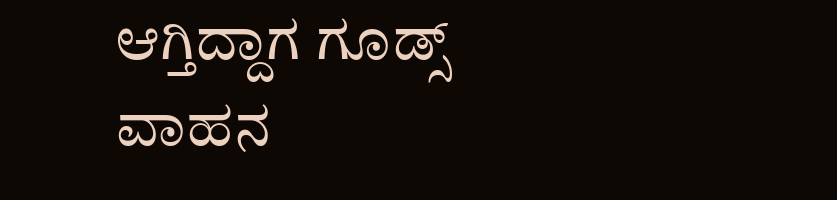ಆಗ್ತಿದ್ದಾಗ ಗೂಡ್ಸ್ ವಾಹನ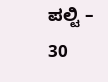ಪಲ್ಟಿ – 30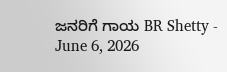ಜನರಿಗೆ ಗಾಯ BR Shetty - June 6, 2026